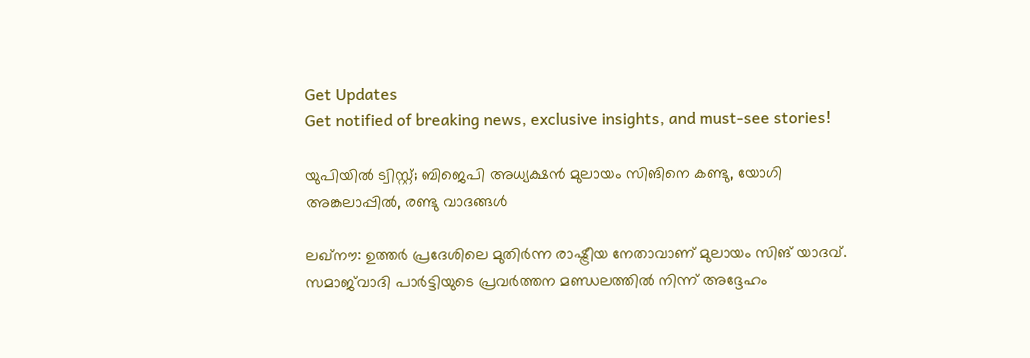Get Updates
Get notified of breaking news, exclusive insights, and must-see stories!

യുപിയില്‍ ട്വിസ്റ്റ്; ബിജെപി അധ്യക്ഷന്‍ മുലായം സിങിനെ കണ്ടു, യോഗി അങ്കലാപ്പില്‍, രണ്ടു വാദങ്ങള്‍

ലഖ്‌നൗ: ഉത്തര്‍ പ്രദേശിലെ മുതിര്‍ന്ന രാഷ്ട്രീയ നേതാവാണ് മുലായം സിങ് യാദവ്. സമാജ്‌വാദി പാര്‍ട്ടിയുടെ പ്രവര്‍ത്തന മണ്ഡലത്തില്‍ നിന്ന് അദ്ദേഹം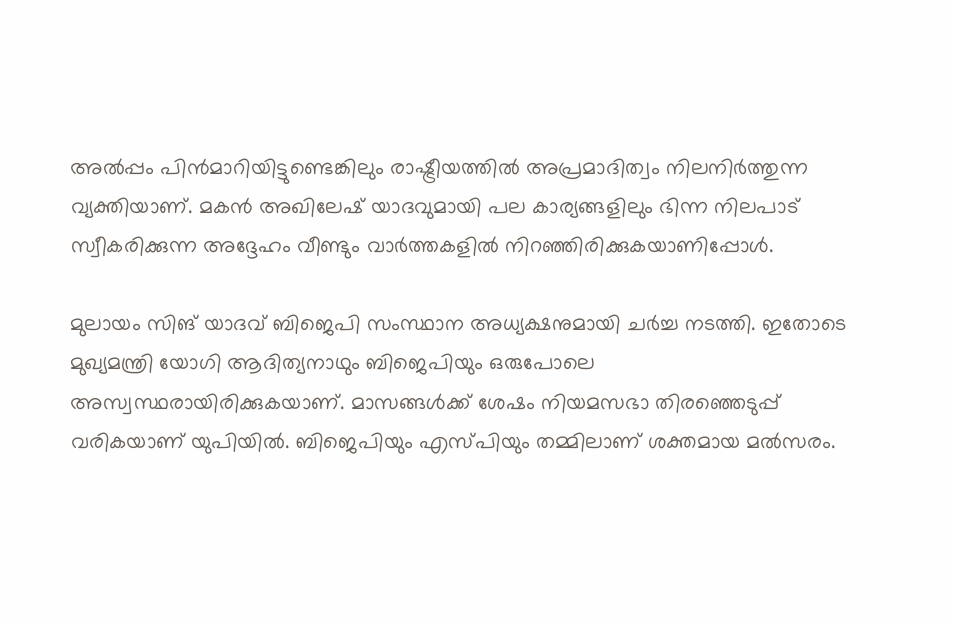അല്‍പ്പം പിന്‍മാറിയിട്ടുണ്ടെങ്കിലും രാഷ്ട്രീയത്തില്‍ അപ്രമാദിത്വം നിലനിര്‍ത്തുന്ന വ്യക്തിയാണ്. മകന്‍ അഖിലേഷ് യാദവുമായി പല കാര്യങ്ങളിലും ഭിന്ന നിലപാട് സ്വീകരിക്കുന്ന അദ്ദേഹം വീണ്ടും വാര്‍ത്തകളില്‍ നിറഞ്ഞിരിക്കുകയാണിപ്പോള്‍.

മുലായം സിങ് യാദവ് ബിജെപി സംസ്ഥാന അധ്യക്ഷനുമായി ചര്‍ച്ച നടത്തി. ഇതോടെ മുഖ്യമന്ത്രി യോഗി ആദിത്യനാഥും ബിജെപിയും ഒരുപോലെ അസ്വസ്ഥരായിരിക്കുകയാണ്. മാസങ്ങള്‍ക്ക് ശേഷം നിയമസഭാ തിരഞ്ഞെടുപ്പ് വരികയാണ് യുപിയില്‍. ബിജെപിയും എസ്പിയും തമ്മിലാണ് ശക്തമായ മല്‍സരം.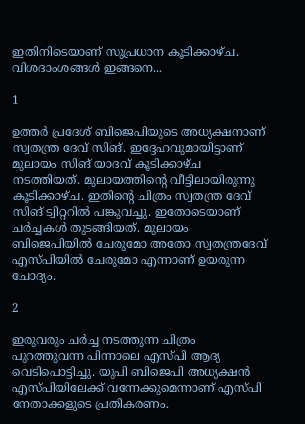ഇതിനിടെയാണ് സുപ്രധാന കൂടിക്കാഴ്ച. വിശദാംശങ്ങള്‍ ഇങ്ങനെ...

1

ഉത്തര്‍ പ്രദേശ് ബിജെപിയുടെ അധ്യക്ഷനാണ് സ്വതന്ത്ര ദേവ് സിങ്. ഇദ്ദേഹവുമായിട്ടാണ് മുലായം സിങ് യാദവ് കൂടിക്കാഴ്ച നടത്തിയത്. മുലായത്തിന്റെ വീട്ടിലായിരുന്നു കൂടിക്കാഴ്ച. ഇതിന്റെ ചിത്രം സ്വതന്ത്ര ദേവ് സിങ് ട്വിറ്ററില്‍ പങ്കുവച്ചു. ഇതോടെയാണ് ചര്‍ച്ചകള്‍ തുടങ്ങിയത്. മുലായം ബിജെപിയില്‍ ചേരുമോ അതോ സ്വതന്ത്രദേവ് എസ്പിയില്‍ ചേരുമോ എന്നാണ് ഉയരുന്ന ചോദ്യം.

2

ഇരുവരും ചര്‍ച്ച നടത്തുന്ന ചിത്രം പുറത്തുവന്ന പിന്നാലെ എസ്പി ആദ്യ വെടിപൊട്ടിച്ചു. യുപി ബിജെപി അധ്യക്ഷന്‍ എസ്പിയിലേക്ക് വന്നേക്കുമെന്നാണ് എസ്പി നേതാക്കളുടെ പ്രതികരണം.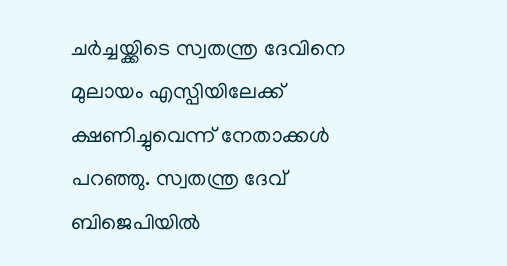ചര്‍ച്ചയ്ക്കിടെ സ്വതന്ത്ര ദേവിനെ മുലായം എസ്പിയിലേക്ക് ക്ഷണിച്ചുവെന്ന് നേതാക്കള്‍ പറഞ്ഞു. സ്വതന്ത്ര ദേവ് ബിജെപിയില്‍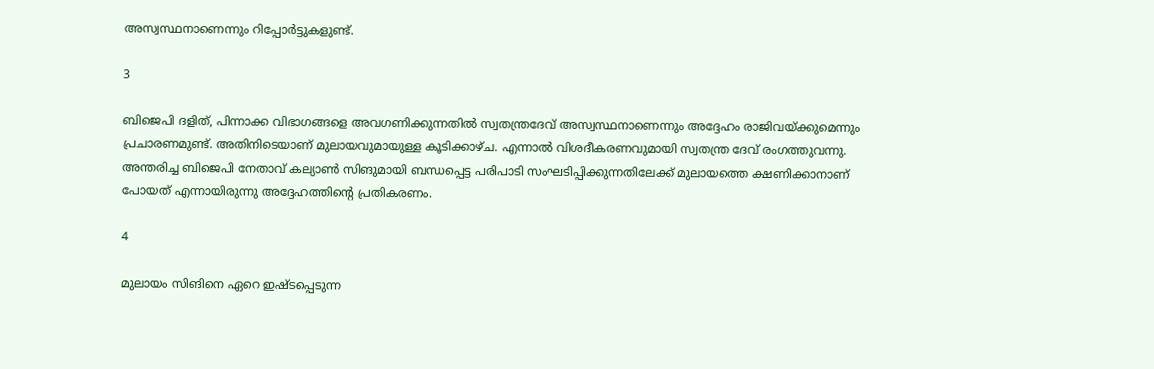അസ്വസ്ഥനാണെന്നും റിപ്പോര്‍ട്ടുകളുണ്ട്.

3

ബിജെപി ദളിത്, പിന്നാക്ക വിഭാഗങ്ങളെ അവഗണിക്കുന്നതില്‍ സ്വതന്ത്രദേവ് അസ്വസ്ഥനാണെന്നും അദ്ദേഹം രാജിവയ്ക്കുമെന്നും പ്രചാരണമുണ്ട്. അതിനിടെയാണ് മുലായവുമായുള്ള കൂടിക്കാഴ്ച. എന്നാല്‍ വിശദീകരണവുമായി സ്വതന്ത്ര ദേവ് രംഗത്തുവന്നു. അന്തരിച്ച ബിജെപി നേതാവ് കല്യാണ്‍ സിങുമായി ബന്ധപ്പെട്ട പരിപാടി സംഘടിപ്പിക്കുന്നതിലേക്ക് മുലായത്തെ ക്ഷണിക്കാനാണ് പോയത് എന്നായിരുന്നു അദ്ദേഹത്തിന്റെ പ്രതികരണം.

4

മുലായം സിങിനെ ഏറെ ഇഷ്ടപ്പെടുന്ന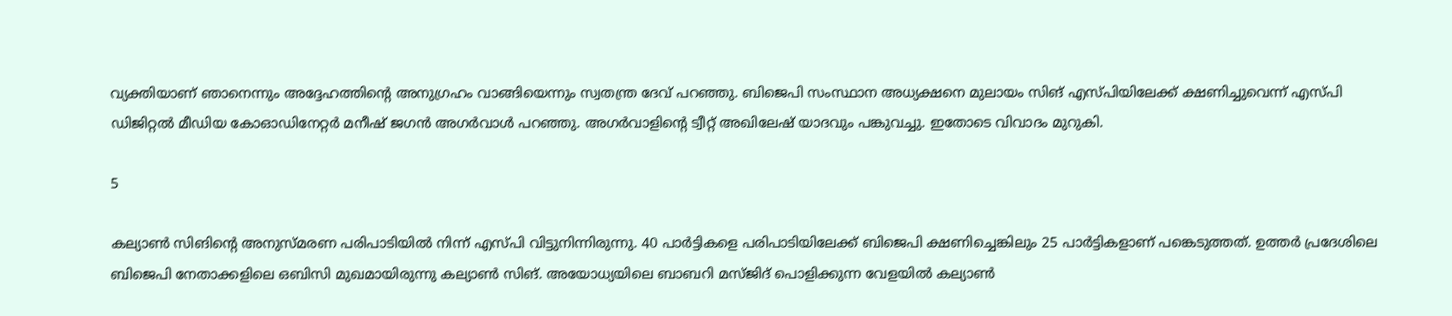വ്യക്തിയാണ് ഞാനെന്നും അദ്ദേഹത്തിന്റെ അനുഗ്രഹം വാങ്ങിയെന്നും സ്വതന്ത്ര ദേവ് പറഞ്ഞു. ബിജെപി സംസ്ഥാന അധ്യക്ഷനെ മുലായം സിങ് എസ്പിയിലേക്ക് ക്ഷണിച്ചുവെന്ന് എസ്പി ഡിജിറ്റല്‍ മീഡിയ കോഓഡിനേറ്റര്‍ മനീഷ് ജഗന്‍ അഗര്‍വാള്‍ പറഞ്ഞു. അഗര്‍വാളിന്റെ ട്വീറ്റ് അഖിലേഷ് യാദവും പങ്കുവച്ചു. ഇതോടെ വിവാദം മുറുകി.

5

കല്യാണ്‍ സിങിന്റെ അനുസ്മരണ പരിപാടിയില്‍ നിന്ന് എസ്പി വിട്ടുനിന്നിരുന്നു. 40 പാര്‍ട്ടികളെ പരിപാടിയിലേക്ക് ബിജെപി ക്ഷണിച്ചെങ്കിലും 25 പാര്‍ട്ടികളാണ് പങ്കെടുത്തത്. ഉത്തര്‍ പ്രദേശിലെ ബിജെപി നേതാക്കളിലെ ഒബിസി മുഖമായിരുന്നു കല്യാണ്‍ സിങ്. അയോധ്യയിലെ ബാബറി മസ്ജിദ് പൊളിക്കുന്ന വേളയില്‍ കല്യാണ്‍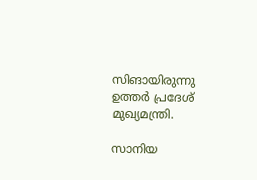സിങായിരുന്നു ഉത്തര്‍ പ്രദേശ് മുഖ്യമന്ത്രി.

സാനിയ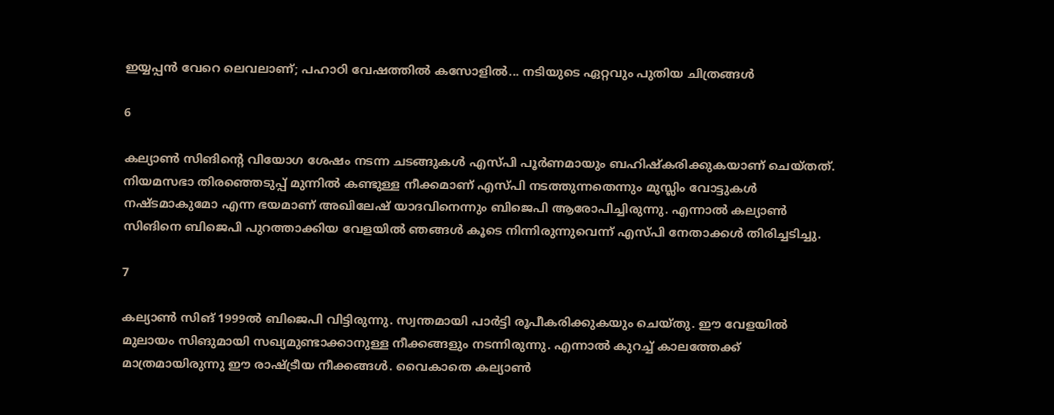ഇയ്യപ്പന്‍ വേറെ ലെവലാണ്; പഹാഠി വേഷത്തില്‍ കസോളില്‍... നടിയുടെ ഏറ്റവും പുതിയ ചിത്രങ്ങള്‍

6

കല്യാണ്‍ സിങിന്റെ വിയോഗ ശേഷം നടന്ന ചടങ്ങുകള്‍ എസ്പി പൂര്‍ണമായും ബഹിഷ്‌കരിക്കുകയാണ് ചെയ്തത്. നിയമസഭാ തിരഞ്ഞെടുപ്പ് മുന്നില്‍ കണ്ടുള്ള നീക്കമാണ് എസ്പി നടത്തുന്നതെന്നും മുസ്ലിം വോട്ടുകള്‍ നഷ്ടമാകുമോ എന്ന ഭയമാണ് അഖിലേഷ് യാദവിനെന്നും ബിജെപി ആരോപിച്ചിരുന്നു. എന്നാല്‍ കല്യാണ്‍ സിങിനെ ബിജെപി പുറത്താക്കിയ വേളയില്‍ ഞങ്ങള്‍ കൂടെ നിന്നിരുന്നുവെന്ന് എസ്പി നേതാക്കള്‍ തിരിച്ചടിച്ചു.

7

കല്യാണ്‍ സിങ് 1999ല്‍ ബിജെപി വിട്ടിരുന്നു. സ്വന്തമായി പാര്‍ട്ടി രൂപീകരിക്കുകയും ചെയ്തു. ഈ വേളയില്‍ മുലായം സിങുമായി സഖ്യമുണ്ടാക്കാനുള്ള നീക്കങ്ങളും നടന്നിരുന്നു. എന്നാല്‍ കുറച്ച് കാലത്തേക്ക് മാത്രമായിരുന്നു ഈ രാഷ്ട്രീയ നീക്കങ്ങള്‍. വൈകാതെ കല്യാണ്‍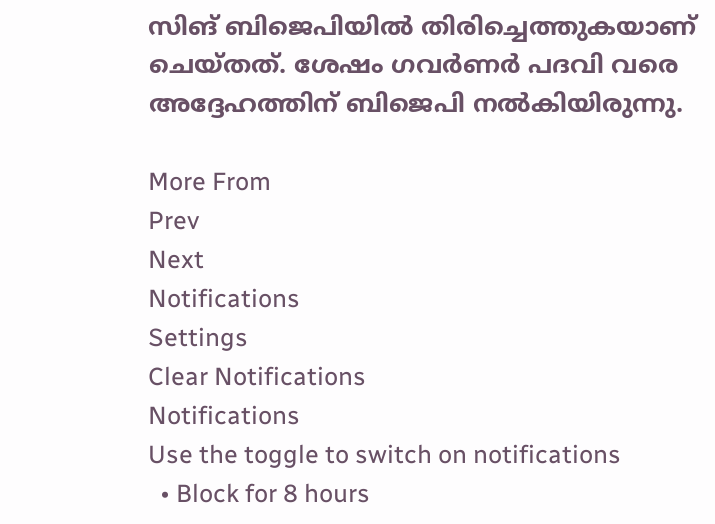സിങ് ബിജെപിയില്‍ തിരിച്ചെത്തുകയാണ് ചെയ്തത്. ശേഷം ഗവര്‍ണര്‍ പദവി വരെ അദ്ദേഹത്തിന് ബിജെപി നല്‍കിയിരുന്നു.

More From
Prev
Next
Notifications
Settings
Clear Notifications
Notifications
Use the toggle to switch on notifications
  • Block for 8 hours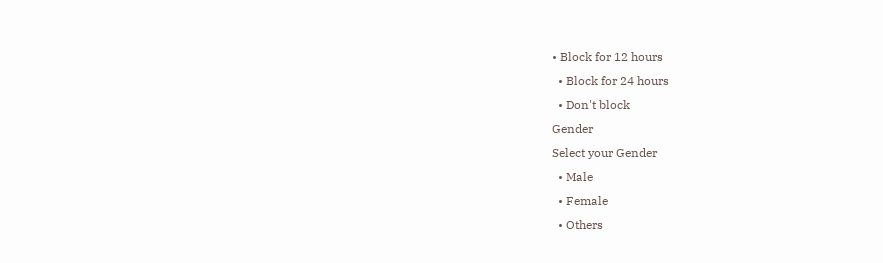• Block for 12 hours
  • Block for 24 hours
  • Don't block
Gender
Select your Gender
  • Male
  • Female
  • Others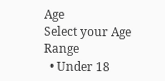Age
Select your Age Range
  • Under 18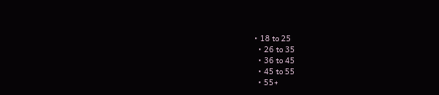• 18 to 25
  • 26 to 35
  • 36 to 45
  • 45 to 55
  • 55+